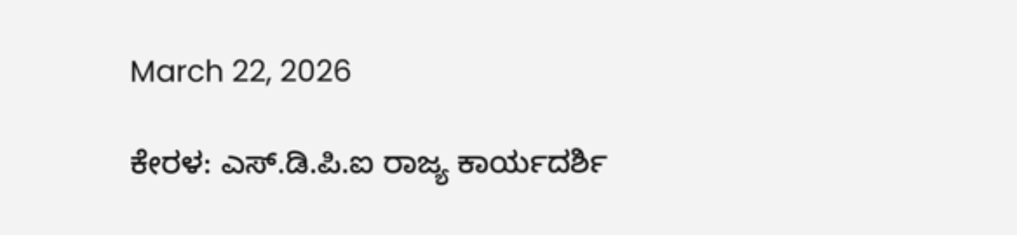March 22, 2026

ಕೇರಳ: ಎಸ್.ಡಿ.ಪಿ.ಐ ರಾಜ್ಯ ಕಾರ್ಯದರ್ಶಿ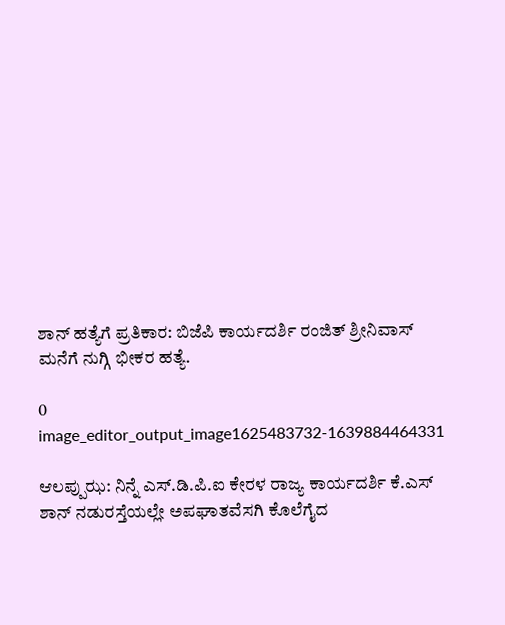ಶಾನ್ ಹತ್ಯೆಗೆ ಪ್ರತಿಕಾರ: ಬಿಜೆಪಿ ಕಾರ್ಯದರ್ಶಿ ರಂಜಿತ್ ಶ್ರೀನಿವಾಸ್ ಮನೆಗೆ ನುಗ್ಗಿ ಭೀಕರ ಹತ್ಯೆ.

0
image_editor_output_image1625483732-1639884464331

ಆಲಪ್ಪುಝ: ನಿನ್ನೆ ಎಸ್.ಡಿ.ಪಿ.ಐ ಕೇರಳ ರಾಜ್ಯ ಕಾರ್ಯದರ್ಶಿ ಕೆ.ಎಸ್ ಶಾನ್ ನಡುರಸ್ತೆಯಲ್ಲೇ ಅಪಘಾತವೆಸಗಿ ಕೊಲೆಗೈದ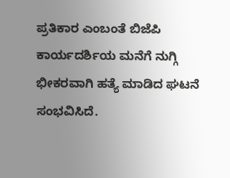ಪ್ರತಿಕಾರ ಎಂಬಂತೆ ಬಿಜೆಪಿ ಕಾರ್ಯದರ್ಶಿಯ ಮನೆಗೆ ನುಗ್ಗಿ ಭೀಕರವಾಗಿ ಹತ್ಯೆ ಮಾಡಿದ ಘಟನೆ ಸಂಭವಿಸಿದೆ.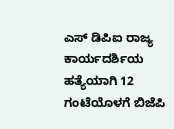ಎಸ್ ಡಿಪಿಐ ರಾಜ್ಯ ಕಾರ್ಯದರ್ಶಿಯ ಹತ್ಯೆಯಾಗಿ 12 ಗಂಟೆಯೊಳಗೆ ಬಿಜೆಪಿ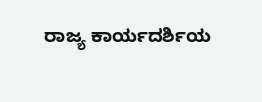ರಾಜ್ಯ ಕಾರ್ಯದರ್ಶಿಯ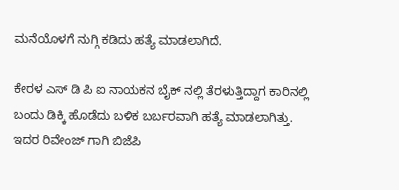ಮನೆಯೊಳಗೆ ನುಗ್ಗಿ ಕಡಿದು ಹತ್ಯೆ ಮಾಡಲಾಗಿದೆ.

ಕೇರಳ ಎಸ್ ಡಿ ಪಿ ಐ ನಾಯಕನ ಬೈಕ್ ನಲ್ಲಿ ತೆರಳುತ್ತಿದ್ದಾಗ ಕಾರಿನಲ್ಲಿ ಬಂದು ಡಿಕ್ಕಿ ಹೊಡೆದು ಬಳಿಕ ಬರ್ಬರವಾಗಿ ಹತ್ಯೆ ಮಾಡಲಾಗಿತ್ತು. ಇದರ ರಿವೇಂಜ್ ಗಾಗಿ ಬಿಜೆಪಿ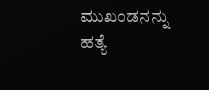ಮುಖಂಡನನ್ನು ಹತ್ಯೆ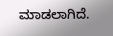ಮಾಡಲಾಗಿದೆ.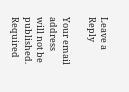Leave a Reply

Your email address will not be published. Required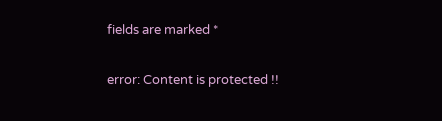fields are marked *

error: Content is protected !!